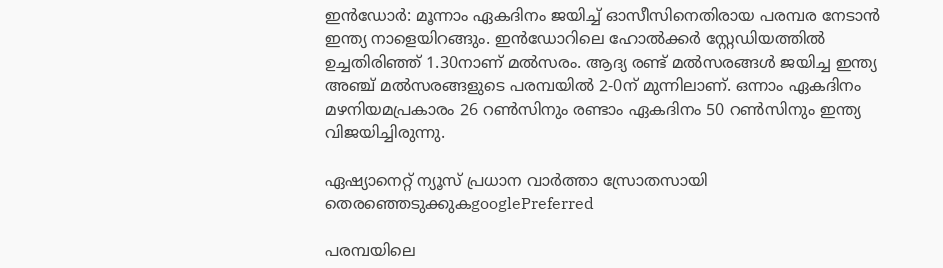ഇന്‍ഡോര്‍: മൂന്നാം ഏകദിനം ജയിച്ച് ഓസീസിനെതിരായ പരമ്പര നേടാന്‍ ഇന്ത്യ നാളെയിറങ്ങും. ഇന്‍ഡോറിലെ ഹോല്‍ക്കര്‍ സ്റ്റേഡിയത്തില്‍ ഉച്ചതിരിഞ്ഞ് 1.30നാണ് മല്‍സരം. ആദ്യ രണ്ട് മല്‍സരങ്ങള്‍ ജയിച്ച ഇന്ത്യ അഞ്ച് മല്‍സരങ്ങളുടെ പരമ്പയില്‍ 2-0ന് മുന്നിലാണ്. ഒന്നാം ഏകദിനം മഴനിയമപ്രകാരം 26 റണ്‍സിനും രണ്ടാം ഏകദിനം 50 റണ്‍സിനും ഇന്ത്യ വിജയിച്ചിരുന്നു.

ഏഷ്യാനെറ്റ് ന്യൂസ് പ്രധാന വാർത്താ സ്രോതസായി തെരഞ്ഞെടുക്കുകgooglePreferred

പരമ്പയിലെ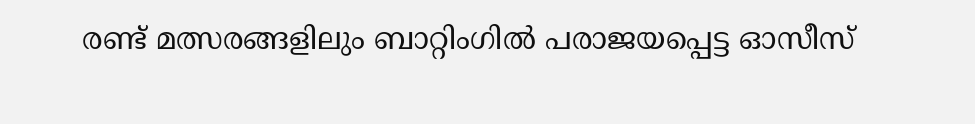രണ്ട് മത്സരങ്ങളിലും ബാറ്റിംഗില്‍ പരാജയപ്പെട്ട ഓസീസ്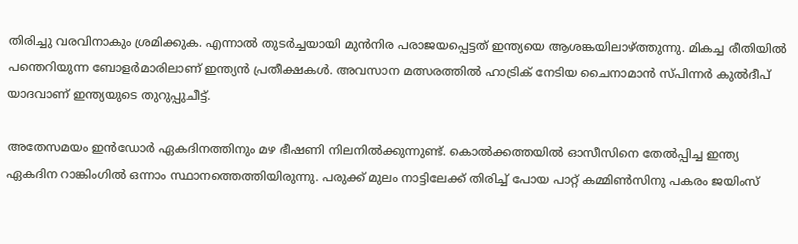തിരിച്ചു വരവിനാകും ശ്രമിക്കുക. എന്നാല്‍ തുടര്‍ച്ചയായി മുന്‍നിര പരാജയപ്പെട്ടത് ഇന്ത്യയെ ആശങ്കയിലാഴ്‌ത്തുന്നു. മികച്ച രീതിയില്‍ പന്തെറിയുന്ന ബോളര്‍മാരിലാണ് ഇന്ത്യന്‍ പ്രതീക്ഷകള്‍. അവസാന മത്സരത്തില്‍ ഹാട്രിക് നേടിയ ചൈനാമാന്‍ സ്‌‌പിന്നര്‍ കുല്‍ദീപ് യാദവാണ് ഇന്ത്യയുടെ തുറുപ്പുചീട്ട്.

അതേസമയം ഇന്‍ഡോര്‍ ഏകദിനത്തിനും മഴ ഭീഷണി നിലനില്‍ക്കുന്നുണ്ട്. കൊല്‍ക്കത്തയില്‍ ഓസീസിനെ തേല്‍പ്പിച്ച ഇന്ത്യ ഏകദിന റാങ്കിംഗില്‍ ഒന്നാം സ്ഥാനത്തെത്തിയിരുന്നു. പരുക്ക് മുലം നാട്ടിലേക്ക് തിരിച്ച് പോയ പാറ്റ് കമ്മിണ്‍സിനു പകരം ജയിംസ്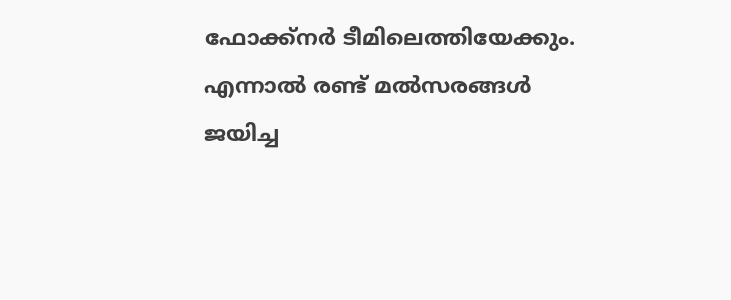ഫോക്ക്നര്‍ ടീമിലെത്തിയേക്കും. എന്നാല്‍ രണ്ട് മല്‍സരങ്ങള്‍ ജയിച്ച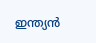ഇന്ത്യന്‍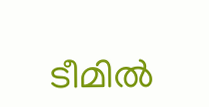ടീമില്‍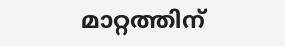മാറ്റത്തിന്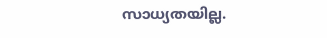സാധ്യതയില്ല.